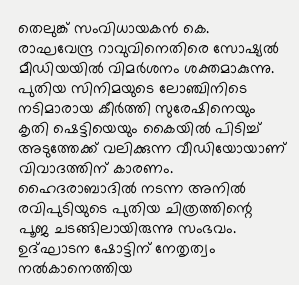തെലുങ്ക് സംവിധായകൻ കെ. രാഘവേന്ദ്ര റാവുവിനെതിരെ സോഷ്യൽ മീഡിയയിൽ വിമർശനം ശക്തമാകുന്നു. പുതിയ സിനിമയുടെ ലോഞ്ചിനിടെ നടിമാരായ കീർത്തി സുരേഷിനെയും കൃതി ഷെട്ടിയെയും കൈയിൽ പിടിച്ച് അടുത്തേക്ക് വലിക്കുന്ന വീഡിയോയാണ് വിവാദത്തിന് കാരണം.
ഹൈദരാബാദിൽ നടന്ന അനിൽ രവിപുടിയുടെ പുതിയ ചിത്രത്തിന്റെ പൂജ ചടങ്ങിലായിരുന്നു സംഭവം. ഉദ്ഘാടന ഷോട്ടിന് നേതൃത്വം നൽകാനെത്തിയ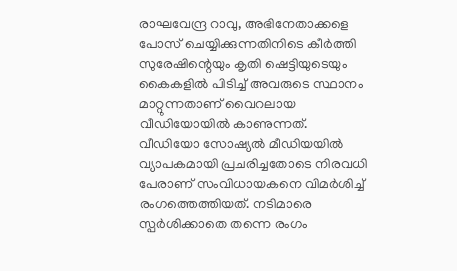രാഘവേന്ദ്ര റാവു, അഭിനേതാക്കളെ പോസ് ചെയ്യിക്കുന്നതിനിടെ കീർത്തി സുരേഷിന്റെയും കൃതി ഷെട്ടിയുടെയും കൈകളിൽ പിടിച്ച് അവരുടെ സ്ഥാനം മാറ്റുന്നതാണ് വൈറലായ വീഡിയോയിൽ കാണുന്നത്.
വീഡിയോ സോഷ്യൽ മീഡിയയിൽ വ്യാപകമായി പ്രചരിച്ചതോടെ നിരവധി പേരാണ് സംവിധായകനെ വിമർശിച്ച് രംഗത്തെത്തിയത്. നടിമാരെ സ്പർശിക്കാതെ തന്നെ രംഗം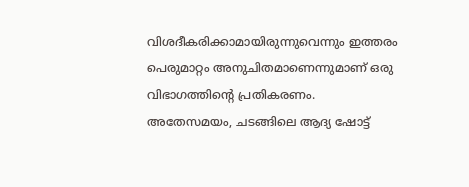വിശദീകരിക്കാമായിരുന്നുവെന്നും ഇത്തരം പെരുമാറ്റം അനുചിതമാണെന്നുമാണ് ഒരു വിഭാഗത്തിന്റെ പ്രതികരണം.
അതേസമയം, ചടങ്ങിലെ ആദ്യ ഷോട്ട്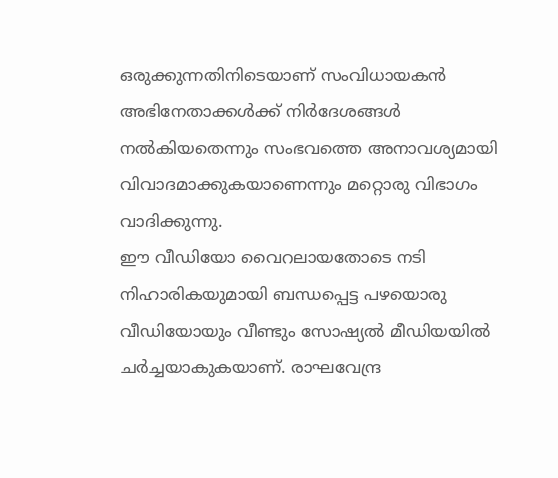ഒരുക്കുന്നതിനിടെയാണ് സംവിധായകൻ അഭിനേതാക്കൾക്ക് നിർദേശങ്ങൾ നൽകിയതെന്നും സംഭവത്തെ അനാവശ്യമായി വിവാദമാക്കുകയാണെന്നും മറ്റൊരു വിഭാഗം വാദിക്കുന്നു.
ഈ വീഡിയോ വൈറലായതോടെ നടി നിഹാരികയുമായി ബന്ധപ്പെട്ട പഴയൊരു വീഡിയോയും വീണ്ടും സോഷ്യൽ മീഡിയയിൽ ചർച്ചയാകുകയാണ്. രാഘവേന്ദ്ര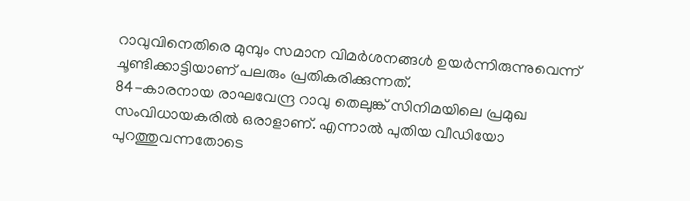റാവുവിനെതിരെ മുമ്പും സമാന വിമർശനങ്ങൾ ഉയർന്നിരുന്നുവെന്ന് ചൂണ്ടിക്കാട്ടിയാണ് പലരും പ്രതികരിക്കുന്നത്.
84-കാരനായ രാഘവേന്ദ്ര റാവു തെലുങ്ക് സിനിമയിലെ പ്രമുഖ സംവിധായകരിൽ ഒരാളാണ്. എന്നാൽ പുതിയ വീഡിയോ പുറത്തുവന്നതോടെ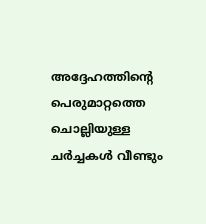അദ്ദേഹത്തിന്റെ പെരുമാറ്റത്തെ ചൊല്ലിയുള്ള ചർച്ചകൾ വീണ്ടും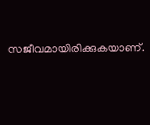സജീവമായിരിക്കുകയാണ്.